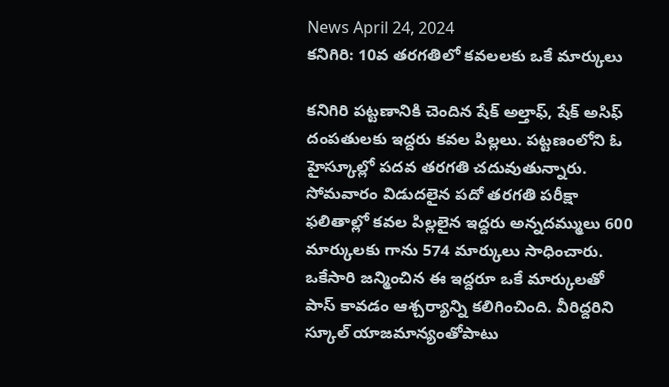News April 24, 2024
కనిగిరి: 10వ తరగతిలో కవలలకు ఒకే మార్కులు

కనిగిరి పట్టణానికి చెందిన షేక్ అల్తాఫ్, షేక్ అసిఫ్ దంపతులకు ఇద్దరు కవల పిల్లలు. పట్టణంలోని ఓ హైస్కూల్లో పదవ తరగతి చదువుతున్నారు. సోమవారం విడుదలైన పదో తరగతి పరీక్షా ఫలితాల్లో కవల పిల్లలైన ఇద్దరు అన్నదమ్ములు 600 మార్కులకు గాను 574 మార్కులు సాధించారు. ఒకేసారి జన్మించిన ఈ ఇద్దరూ ఒకే మార్కులతో పాస్ కావడం ఆశ్చర్యాన్ని కలిగించింది. వీరిద్దరిని స్కూల్ యాజమాన్యంతోపాటు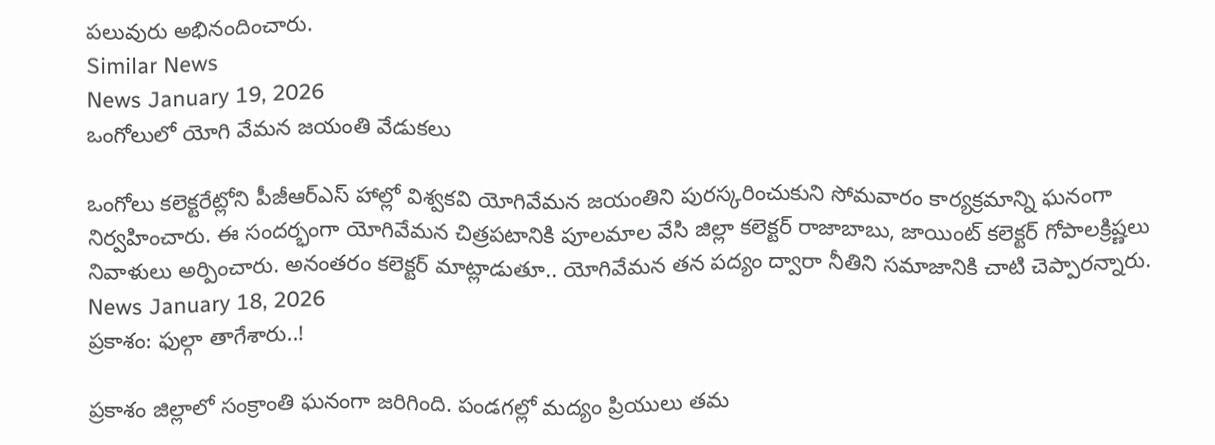పలువురు అభినందించారు.
Similar News
News January 19, 2026
ఒంగోలులో యోగి వేమన జయంతి వేడుకలు

ఒంగోలు కలెక్టరేట్లోని పీజీఆర్ఎస్ హాల్లో విశ్వకవి యోగివేమన జయంతిని పురస్కరించుకుని సోమవారం కార్యక్రమాన్ని ఘనంగా నిర్వహించారు. ఈ సందర్భంగా యోగివేమన చిత్రపటానికి పూలమాల వేసి జిల్లా కలెక్టర్ రాజాబాబు, జాయింట్ కలెక్టర్ గోపాలక్రిష్ణలు నివాళులు అర్పించారు. అనంతరం కలెక్టర్ మాట్లాడుతూ.. యోగివేమన తన పద్యం ద్వారా నీతిని సమాజానికి చాటి చెప్పారన్నారు.
News January 18, 2026
ప్రకాశం: ఫుల్గా తాగేశారు..!

ప్రకాశం జిల్లాలో సంక్రాంతి ఘనంగా జరిగింది. పండగల్లో మద్యం ప్రియులు తమ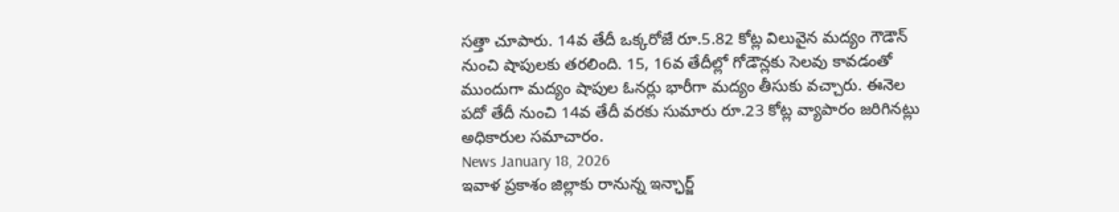సత్తా చూపారు. 14వ తేదీ ఒక్కరోజే రూ.5.82 కోట్ల విలువైన మద్యం గౌడౌన్ నుంచి షాపులకు తరలింది. 15, 16వ తేదీల్లో గోడౌన్లకు సెలవు కావడంతో ముందుగా మద్యం షాపుల ఓనర్లు భారీగా మద్యం తీసుకు వచ్చారు. ఈనెల పదో తేదీ నుంచి 14వ తేదీ వరకు సుమారు రూ.23 కోట్ల వ్యాపారం జరిగినట్లు అధికారుల సమాచారం.
News January 18, 2026
ఇవాళ ప్రకాశం జిల్లాకు రానున్న ఇన్ఛార్జ్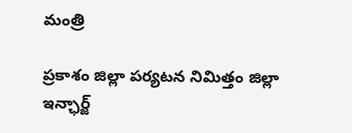మంత్రి

ప్రకాశం జిల్లా పర్యటన నిమిత్తం జిల్లా ఇన్ఛార్జ్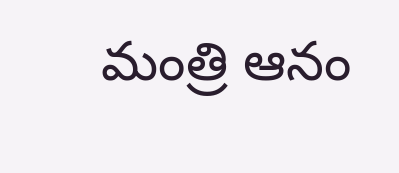మంత్రి ఆనం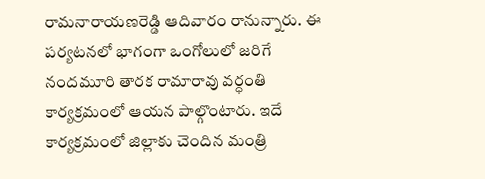రామనారాయణరెడ్డి ఆదివారం రానున్నారు. ఈ పర్యటనలో భాగంగా ఒంగోలులో జరిగే నందమూరి తారక రామారావు వర్ధంతి కార్యక్రమంలో ఆయన పాల్గొంటారు. ఇదే కార్యక్రమంలో జిల్లాకు చెందిన మంత్రి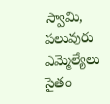స్వామి, పలువురు ఎమ్మెల్యేలు సైతం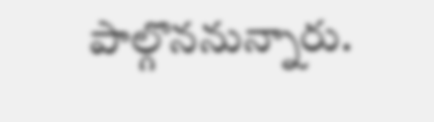పాల్గొననున్నారు.